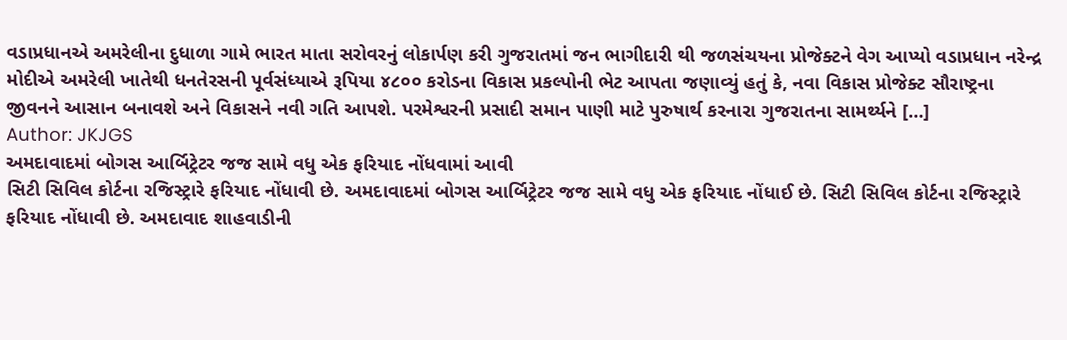વડાપ્રધાનએ અમરેલીના દુધાળા ગામે ભારત માતા સરોવરનું લોકાર્પણ કરી ગુજરાતમાં જન ભાગીદારી થી જળસંચયના પ્રોજેક્ટને વેગ આપ્યો વડાપ્રધાન નરેન્દ્ર મોદીએ અમરેલી ખાતેથી ધનતેરસની પૂર્વસંધ્યાએ રૂપિયા ૪૮૦૦ કરોડના વિકાસ પ્રકલ્પોની ભેટ આપતા જણાવ્યું હતું કે, નવા વિકાસ પ્રોજેક્ટ સૌરાષ્ટ્રના જીવનને આસાન બનાવશે અને વિકાસને નવી ગતિ આપશે. પરમેશ્વરની પ્રસાદી સમાન પાણી માટે પુરુષાર્થ કરનારા ગુજરાતના સામર્થ્યને […]
Author: JKJGS
અમદાવાદમાં બોગસ આર્બિટ્રેટર જજ સામે વધુ એક ફરિયાદ નોંધવામાં આવી
સિટી સિવિલ કોર્ટના રજિસ્ટ્રારે ફરિયાદ નોંધાવી છે. અમદાવાદમાં બોગસ આર્બિટ્રેટર જજ સામે વધુ એક ફરિયાદ નોંધાઈ છે. સિટી સિવિલ કોર્ટના રજિસ્ટ્રારે ફરિયાદ નોંધાવી છે. અમદાવાદ શાહવાડીની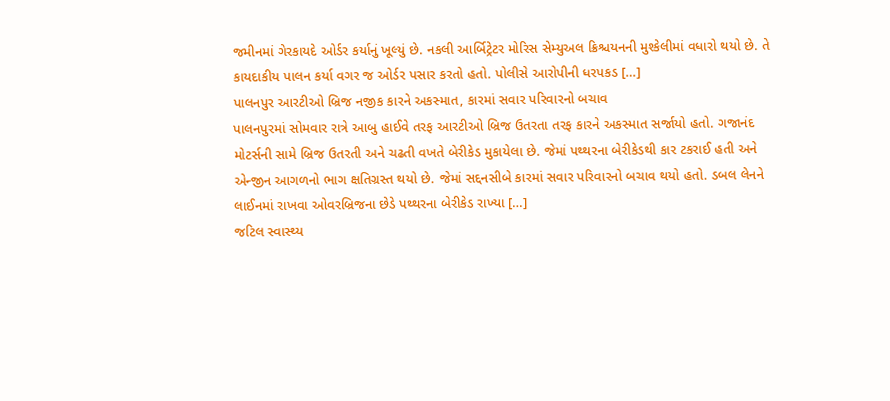જમીનમાં ગેરકાયદે ઓર્ડર કર્યાનું ખૂલ્યું છે. નકલી આર્બિટ્રેટર મોરિસ સેમ્યુઅલ ક્રિશ્ચયનની મુશ્કેલીમાં વધારો થયો છે. તે કાયદાકીય પાલન કર્યા વગર જ ઓર્ડર પસાર કરતો હતો. પોલીસે આરોપીની ધરપકડ […]
પાલનપુર આરટીઓ બ્રિજ નજીક કારને અકસ્માત, કારમાં સવાર પરિવારનો બચાવ
પાલનપુરમાં સોમવાર રાત્રે આબુ હાઈવે તરફ આરટીઓ બ્રિજ ઉતરતા તરફ કારને અકસ્માત સર્જાયો હતો. ગજાનંદ મોટર્સની સામે બ્રિજ ઉતરતી અને ચઢતી વખતે બેરીકેડ મુકાયેલા છે. જેમાં પથ્થરના બેરીકેડથી કાર ટકરાઈ હતી અને એન્જીન આગળનો ભાગ ક્ષતિગ્રસ્ત થયો છે. જેમાં સદ્દનસીબે કારમાં સવાર પરિવારનો બચાવ થયો હતો. ડબલ લેનને લાઈનમાં રાખવા ઓવરબ્રિજના છેડે પથ્થરના બેરીકેડ રાખ્યા […]
જટિલ સ્વાસ્થ્ય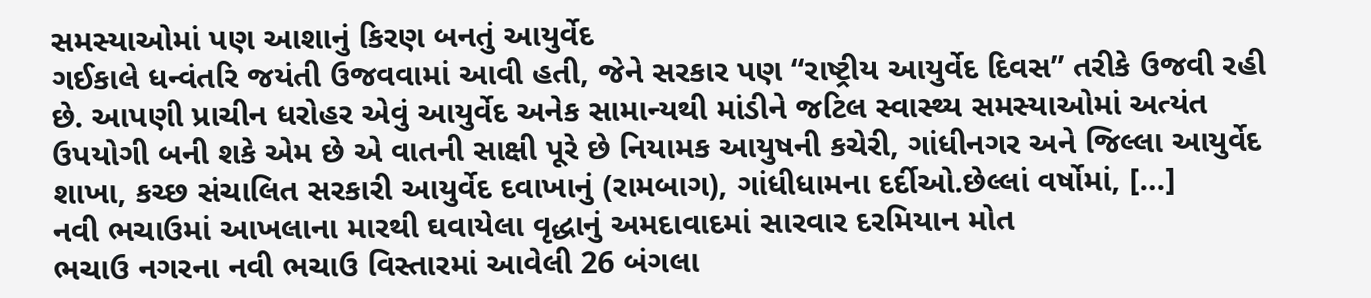સમસ્યાઓમાં પણ આશાનું કિરણ બનતું આયુર્વેદ
ગઈકાલે ધન્વંતરિ જયંતી ઉજવવામાં આવી હતી, જેને સરકાર પણ “રાષ્ટ્રીય આયુર્વેદ દિવસ” તરીકે ઉજવી રહી છે. આપણી પ્રાચીન ધરોહર એવું આયુર્વેદ અનેક સામાન્યથી માંડીને જટિલ સ્વાસ્થ્ય સમસ્યાઓમાં અત્યંત ઉપયોગી બની શકે એમ છે એ વાતની સાક્ષી પૂરે છે નિયામક આયુષની કચેરી, ગાંધીનગર અને જિલ્લા આયુર્વેદ શાખા, કચ્છ સંચાલિત સરકારી આયુર્વેદ દવાખાનું (રામબાગ), ગાંધીધામના દર્દીઓ.છેલ્લાં વર્ષોમાં, […]
નવી ભચાઉમાં આખલાના મારથી ઘવાયેલા વૃદ્ધાનું અમદાવાદમાં સારવાર દરમિયાન મોત
ભચાઉ નગરના નવી ભચાઉ વિસ્તારમાં આવેલી 26 બંગલા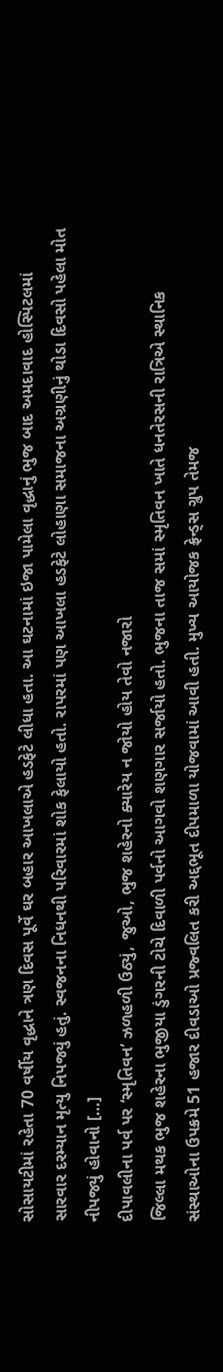સોસાયટીમાં રહેતા 70 વર્ષીય વૃદ્ધાને ત્રણ દિવસ પૂર્વે ઘર બહાર આખલાએ હડફેટે લીધા હતા. આ ઘટનામાં ઇજા પામેલા વૃદ્ધાનું ભુજ બાદ અમદાવાદ હોસ્પિટલમાં સારવાર દરમ્યાન મૃત્યુ નિપજ્યું હતું. સ્વજનના નિધનથી પરિવારમાં શોક ફેલાયો હતો. રાપરમાં પણ આખલા હડફેટે લોહાણા સમાજના અગ્રણીનું થોડા દિવસો પહેલા મોત નીપજ્યું હોવાનો […]
દીપાવલીના પર્વ પર ‘સ્મૃતિવન’ ઝળહળી ઉઠ્યું, જુઓ, ભુજ શહેરનો ક્યારેય ન જોયો હોય તેવો નજારો
જિલ્લા મથક ભુજ શહેરના ભુજીયા ડુંગરની ટોચે દિવાળી પર્વનો આગવો શણગાર સર્જાયો હતો. ભુજના તાજ સમાં સ્મૃતિવન ખાતે ધનતેરસની રાત્રિએ સ્થાનિક સંસ્થાઓના ઉપક્રમે 51 હજાર દીવડાઓ પ્રજ્વલિત કરી અદ્દભૂત દીપમાળા યોજવામાં આવી હતી. મુખ્ય આયોજક ફ્રેન્ડ્સ ગ્રુપ તેમજ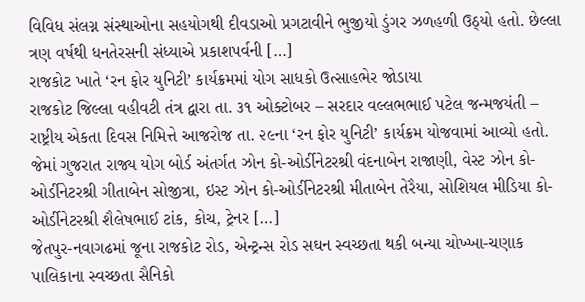વિવિધ સંલગ્ન સંસ્થાઓના સહયોગથી દીવડાઓ પ્રગટાવીને ભુજીયો ડુંગર ઝળહળી ઉઠ્યો હતો. છેલ્લા ત્રણ વર્ષથી ધનતેરસની સંધ્યાએ પ્રકાશપર્વની […]
રાજકોટ ખાતે ‘રન ફોર યુનિટી’ કાર્યક્રમમાં યોગ સાધકો ઉત્સાહભેર જોડાયા
રાજકોટ જિલ્લા વહીવટી તંત્ર દ્વારા તા. ૩૧ ઓક્ટોબર – સરદાર વલ્લભભાઈ પટેલ જન્મજયંતી – રાષ્ટ્રીય એકતા દિવસ નિમિત્તે આજરોજ તા. ૨૯ના ‘રન ફોર યુનિટી’ કાર્યક્રમ યોજવામાં આવ્યો હતો. જેમાં ગુજરાત રાજ્ય યોગ બોર્ડ અંતર્ગત ઝોન કો-ઓર્ડીનેટરશ્રી વંદનાબેન રાજાણી, વેસ્ટ ઝોન કો-ઓર્ડીનેટરશ્રી ગીતાબેન સોજીત્રા, ઇસ્ટ ઝોન કો-ઓર્ડીનેટરશ્રી મીતાબેન તેરૈયા, સોશિયલ મીડિયા કો-ઓર્ડીનેટરશ્રી શૈલેષભાઈ ટાંક, કોચ, ટ્રેનર […]
જેતપુર-નવાગઢમાં જૂના રાજકોટ રોડ, એન્ટ્રન્સ રોડ સઘન સ્વચ્છતા થકી બન્યા ચોખ્ખા-ચણાક
પાલિકાના સ્વચ્છતા સૈનિકો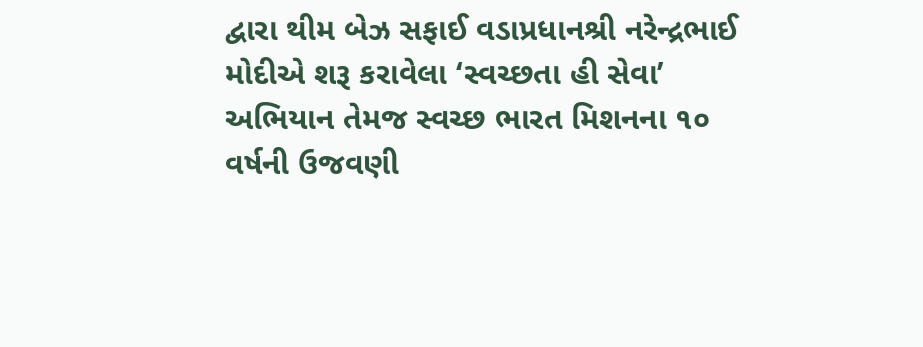દ્વારા થીમ બેઝ સફાઈ વડાપ્રધાનશ્રી નરેન્દ્રભાઈ મોદીએ શરૂ કરાવેલા ‘સ્વચ્છતા હી સેવા’ અભિયાન તેમજ સ્વચ્છ ભારત મિશનના ૧૦ વર્ષની ઉજવણી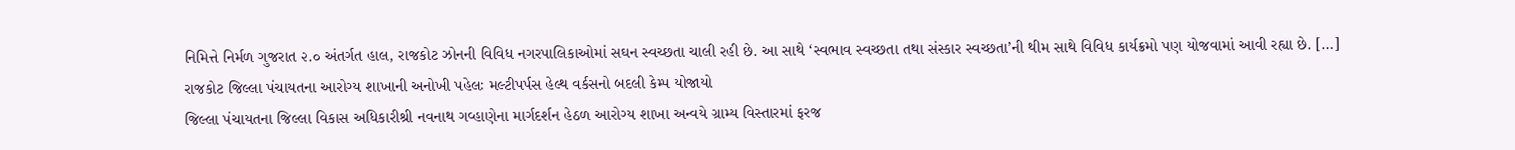નિમિત્તે નિર્મળ ગુજરાત ૨.૦ અંતર્ગત હાલ, રાજકોટ ઝોનની વિવિધ નગરપાલિકાઓમાં સઘન સ્વચ્છતા ચાલી રહી છે. આ સાથે ‘સ્વભાવ સ્વચ્છતા તથા સંસ્કાર સ્વચ્છતા’ની થીમ સાથે વિવિધ કાર્યક્રમો પણ યોજવામાં આવી રહ્યા છે. […]
રાજકોટ જિલ્લા પંચાયતના આરોગ્ય શાખાની અનોખી પહેલઃ મલ્ટીપર્પસ હેલ્થ વર્કસનો બદલી કેમ્પ યોજાયો
જિલ્લા પંચાયતના જિલ્લા વિકાસ અધિકારીશ્રી નવનાથ ગવ્હાણેના માર્ગદર્શન હેઠળ આરોગ્ય શાખા અન્વયે ગ્રામ્ય વિસ્તારમાં ફરજ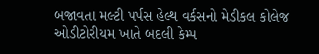બજાવતા મલ્ટી પર્પસ હેલ્થ વર્કસનો મેડીકલ કોલેજ ઓડીટોરીયમ ખાતે બદલી કેમ્પ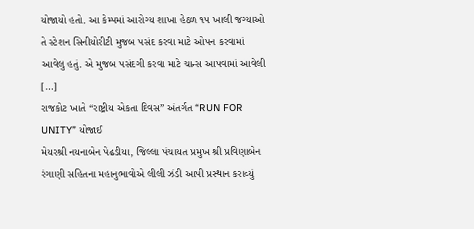યોજાયો હતો. આ કેમ્પમાં આરોગ્ય શાખા હેઠળ ૧૫ ખાલી જગ્યાઓ તે સ્ટેશન સિનીયોરીટી મુજબ પસંદ કરવા માટે ઓપન કરવામાં આવેલુ હતું. એ મુજબ પસંદગી કરવા માટે ચાન્સ આપવામાં આવેલી […]
રાજકોટ ખાતે “રાષ્ટ્રીય એકતા દિવસ” અંતર્ગત “RUN FOR UNITY” યોજાઈ
મેયરશ્રી નયનાબેન પેઢડીયા, જિલ્લા પંચાયત પ્રમુખ શ્રી પ્રવિણાબેન રંગાણી સહિતના મહાનુભાવોએ લીલી ઝંડી આપી પ્રસ્થાન કરાવ્યું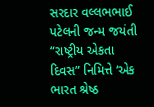સરદાર વલ્લભભાઈ પટેલની જન્મ જયંતી “રાષ્ટ્રીય એકતા દિવસ” નિમિત્તે ‘એક ભારત શ્રેષ્ઠ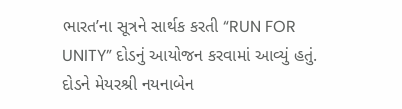ભારત’ના સૂત્રને સાર્થક કરતી “RUN FOR UNITY” દોડનું આયોજન કરવામાં આવ્યું હતું. દોડને મેયરશ્રી નયનાબેન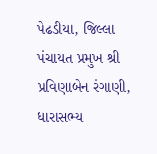પેઢડીયા, જિલ્લા પંચાયત પ્રમુખ શ્રી પ્રવિણાબેન રંગાણી, ધારાસભ્ય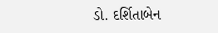ડો. દર્શિતાબેન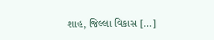શાહ, જિલ્લા વિકાસ […]